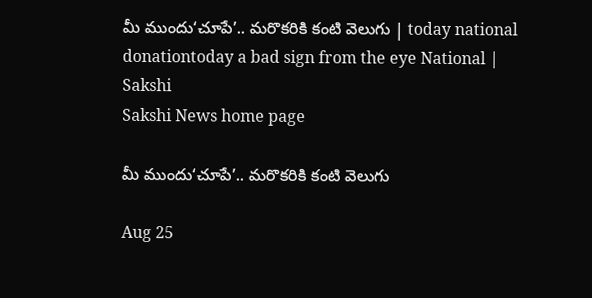మీ ముందు‘చూపే’.. మరొకరికి కంటి వెలుగు | today national donationtoday a bad sign from the eye National | Sakshi
Sakshi News home page

మీ ముందు‘చూపే’.. మరొకరికి కంటి వెలుగు

Aug 25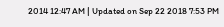2014 12:47 AM | Updated on Sep 22 2018 7:53 PM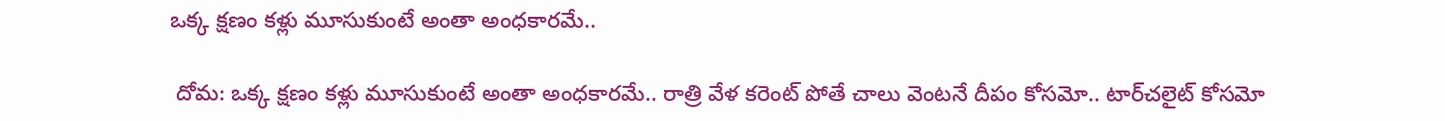ఒక్క క్షణం కళ్లు మూసుకుంటే అంతా అంధకారమే..

 దోమ: ఒక్క క్షణం కళ్లు మూసుకుంటే అంతా అంధకారమే.. రాత్రి వేళ కరెంట్ పోతే చాలు వెంటనే దీపం కోసమో.. టార్‌‌చలైట్ కోసమో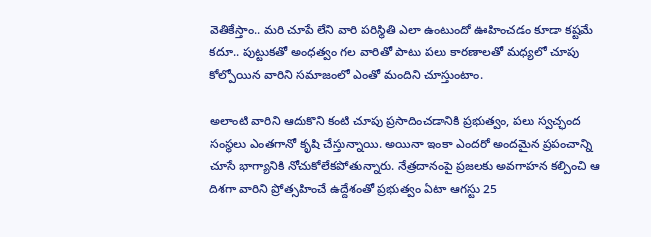వెతికేస్తాం.. మరి చూపే లేని వారి పరిస్థితి ఎలా ఉంటుందో ఊహించడం కూడా కష్టమే కదూ.. పుట్టుకతో అంధత్వం గల వారితో పాటు పలు కారణాలతో మధ్యలో చూపు కోల్పోయిన వారిని సమాజంలో ఎంతో మందిని చూస్తుంటాం.

అలాంటి వారిని ఆదుకొని కంటి చూపు ప్రసాదించడానికి ప్రభుత్వం, పలు స్వచ్ఛంద సంస్థలు ఎంతగానో కృషి చేస్తున్నాయి. అయినా ఇంకా ఎందరో అందమైన ప్రపంచాన్ని చూసే భాగ్యానికి నోచుకోలేకపోతున్నారు. నేత్రదానంపై ప్రజలకు అవగాహన కల్పించి ఆ దిశగా వారిని ప్రోత్సహించే ఉద్దేశంతో ప్రభుత్వం ఏటా ఆగస్టు 25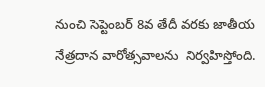నుంచి సెప్టెంబర్ 8వ తేదీ వరకు జాతీయ నేత్రదాన వారోత్సవాలను  నిర్వహిస్తోంది.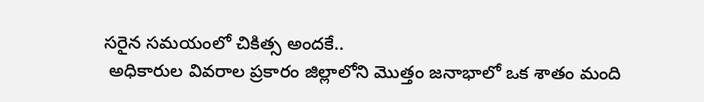సరైన సమయంలో చికిత్స అందకే..
 అధికారుల వివరాల ప్రకారం జిల్లాలోని మొత్తం జనాభాలో ఒక శాతం మంది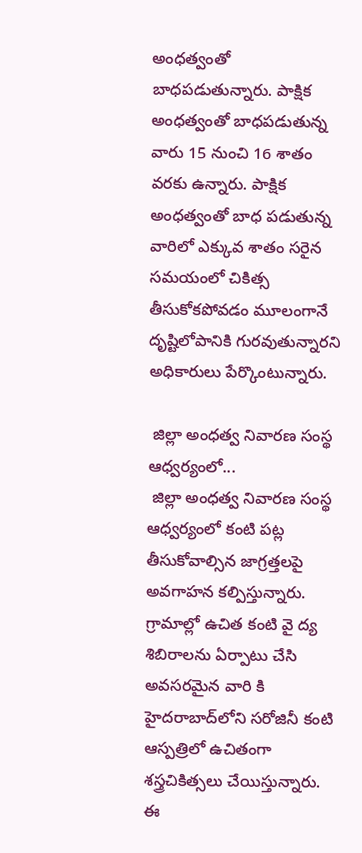అంధత్వంతో బాధపడుతున్నారు. పాక్షిక అంధత్వంతో బాధపడుతున్న వారు 15 నుంచి 16 శాతం వరకు ఉన్నారు. పాక్షిక అంధత్వంతో బాధ పడుతున్న వారిలో ఎక్కువ శాతం సరైన సమయంలో చికిత్స తీసుకోకపోవడం మూలంగానే దృష్టిలోపానికి గురవుతున్నారని అధికారులు పేర్కొంటున్నారు.

 జిల్లా అంధత్వ నివారణ సంస్థ ఆధ్వర్యంలో...
 జిల్లా అంధత్వ నివారణ సంస్థ ఆధ్వర్యంలో కంటి పట్ల తీసుకోవాల్సిన జాగ్రత్తలపై అవగాహన కల్పిస్తున్నారు. గ్రామాల్లో ఉచిత కంటి వై ద్య శిబిరాలను ఏర్పాటు చేసి అవసరమైన వారి కి హైదరాబాద్‌లోని సరోజినీ కంటి ఆస్పత్రిలో ఉచితంగా శస్త్రచికిత్సలు చేయిస్తున్నారు. ఈ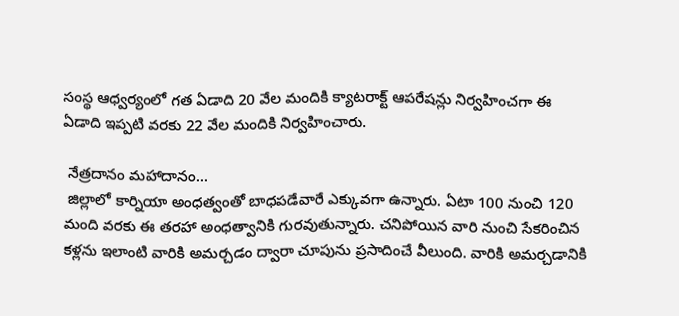సంస్థ ఆధ్వర్యంలో గత ఏడాది 20 వేల మందికి క్యాటరాక్ట్ ఆపరేషన్లు నిర్వహించగా ఈ ఏడాది ఇప్పటి వరకు 22 వేల మందికి నిర్వహించారు.

 నేత్రదానం మహాదానం...
 జిల్లాలో కార్నియా అంధత్వంతో బాధపడేవారే ఎక్కువగా ఉన్నారు. ఏటా 100 నుంచి 120 మంది వరకు ఈ తరహా అంధత్వానికి గురవుతున్నారు. చనిపోయిన వారి నుంచి సేకరించిన కళ్లను ఇలాంటి వారికి అమర్చడం ద్వారా చూపును ప్రసాదించే వీలుంది. వారికి అమర్చడానికి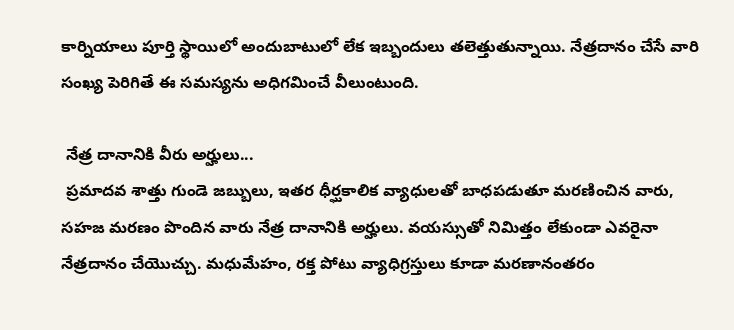కార్నియాలు పూర్తి స్థాయిలో అందుబాటులో లేక ఇబ్బందులు తలెత్తుతున్నాయి. నేత్రదానం చేసే వారి సంఖ్య పెరిగితే ఈ సమస్యను అధిగమించే వీలుంటుంది.

 నేత్ర దానానికి వీరు అర్హులు...
 ప్రమాదవ శాత్తు గుండె జబ్బులు, ఇతర ధీర్ఘకాలిక వ్యాధులతో బాధపడుతూ మరణించిన వారు, సహజ మరణం పొందిన వారు నేత్ర దానానికి అర్హులు. వయస్సుతో నిమిత్తం లేకుండా ఎవరైనా నేత్రదానం చేయొచ్చు. మధుమేహం, రక్త పోటు వ్యాధిగ్రస్తులు కూడా మరణానంతరం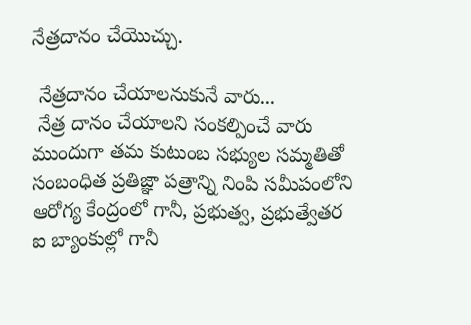నేత్రదానం చేయొచ్చు.

 నేత్రదానం చేయాలనుకునే వారు...
 నేత్ర దానం చేయాలని సంకల్పించే వారు ముందుగా తమ కుటుంబ సభ్యుల సమ్మతితో సంబంధిత ప్రతిజ్ఞా పత్రాన్ని నింపి సమీపంలోని ఆరోగ్య కేంద్రంలో గానీ, ప్రభుత్వ, ప్రభుత్వేతర ఐ బ్యాంకుల్లో గానీ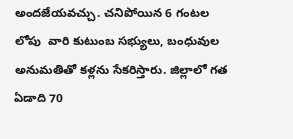అందజేయవచ్చు. చనిపోయిన 6 గంటల లోపు  వారి కుటుంబ సభ్యులు, బంధువుల అనుమతితో కళ్లను సేకరిస్తారు. జిల్లాలో గత ఏడాది 70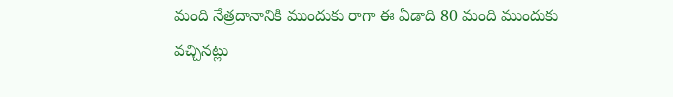మంది నేత్రదానానికి ముందుకు రాగా ఈ ఏడాది 80 మంది ముందుకు వచ్చినట్లు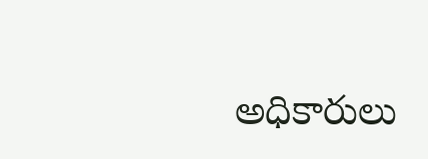అధికారులు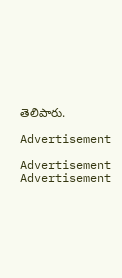తెలిపారు.

Advertisement

Advertisement
Advertisement